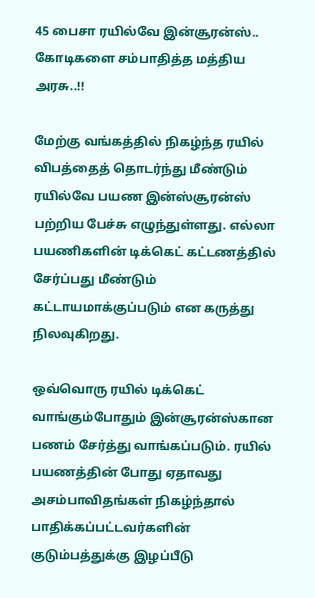45 பைசா ரயில்வே இன்சூரன்ஸ்.. கோடிகளை சம்பாதித்த மத்திய அரசு..!!

மேற்கு வங்கத்தில் நிகழ்ந்த ரயில் விபத்தைத் தொடர்ந்து மீண்டும் ரயில்வே பயண இன்ஸ்சூரன்ஸ் பற்றிய பேச்சு எழுந்துள்ளது. எல்லா பயணிகளின் டிக்கெட் கட்டணத்தில் சேர்ப்பது மீண்டும் கட்டாயமாக்குப்படும் என கருத்து நிலவுகிறது.

ஒவ்வொரு ரயில் டிக்கெட் வாங்கும்போதும் இன்சூரன்ஸ்கான பணம் சேர்த்து வாங்கப்படும். ரயில் பயணத்தின் போது ஏதாவது அசம்பாவிதங்கள் நிகழ்ந்தால் பாதிக்கப்பட்டவர்களின் குடும்பத்துக்கு இழப்பீடு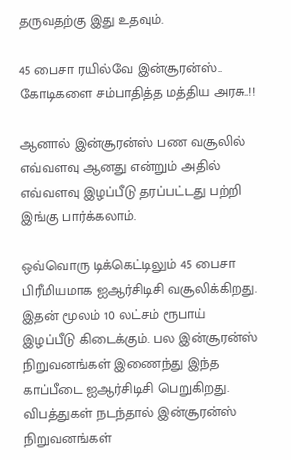தருவதற்கு இது உதவும்.

45 பைசா ரயில்வே இன்சூரன்ஸ்.. கோடிகளை சம்பாதித்த மத்திய அரசு..!!

ஆனால் இன்சூரன்ஸ் பண வசூலில் எவ்வளவு ஆனது என்றும் அதில் எவ்வளவு இழப்பீடு தரப்பட்டது பற்றி இங்கு பார்க்கலாம்.

ஒவ்வொரு டிக்கெட்டிலும் 45 பைசா பிரீமியமாக ஐஆர்சிடிசி வசூலிக்கிறது. இதன் மூலம் 10 லட்சம் ரூபாய் இழப்பீடு கிடைக்கும். பல இன்சூரன்ஸ் நிறுவனங்கள் இணைந்து இந்த காப்பீடை ஐஆர்சிடிசி பெறுகிறது. விபத்துகள் நடந்தால் இன்சூரன்ஸ் நிறுவனங்கள்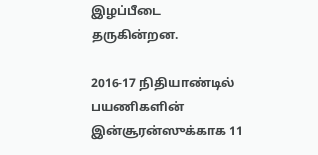இழப்பீடை தருகின்றன.

2016-17 நிதியாண்டில் பயணிகளின் இன்சூரன்ஸுக்காக 11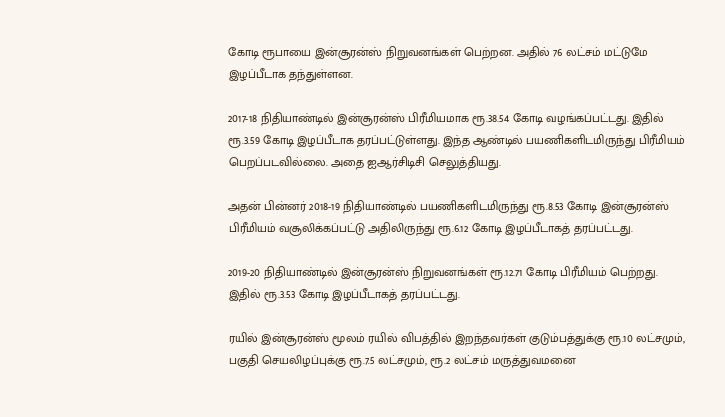கோடி ரூபாயை இன்சூரன்ஸ் நிறுவனங்கள் பெற்றன. அதில் 76 லட்சம் மட்டுமே இழப்பீடாக தந்துள்ளன.

2017-18 நிதியாண்டில் இன்சூரன்ஸ் பிரீமியமாக ரூ.38.54 கோடி வழங்கப்பட்டது. இதில் ரூ.3.59 கோடி இழப்பீடாக தரப்பட்டுள்ளது. இந்த ஆண்டில் பயணிகளிடமிருந்து பிரீமியம் பெறப்படவில்லை. அதை ஐஆர்சிடிசி செலுத்தியது.

அதன் பின்னர் 2018-19 நிதியாண்டில் பயணிகளிடமிருந்து ரூ.8.53 கோடி இன்சூரன்ஸ் பிரீமியம் வசூலிக்கப்பட்டு அதிலிருந்து ரூ.6.12 கோடி இழப்பீடாகத் தரப்பட்டது.

2019-20 நிதியாண்டில் இன்சூரன்ஸ் நிறுவனங்கள் ரூ.12.71 கோடி பிரீமியம் பெற்றது. இதில் ரூ.3.53 கோடி இழப்பீடாகத் தரப்பட்டது.

ரயில் இன்சூரன்ஸ் மூலம் ரயில் விபத்தில் இறந்தவர்கள் குடும்பத்துக்கு ரூ.10 லட்சமும், பகுதி செயலிழப்புக்கு ரூ.7.5 லட்சமும், ரூ.2 லட்சம் மருத்துவமனை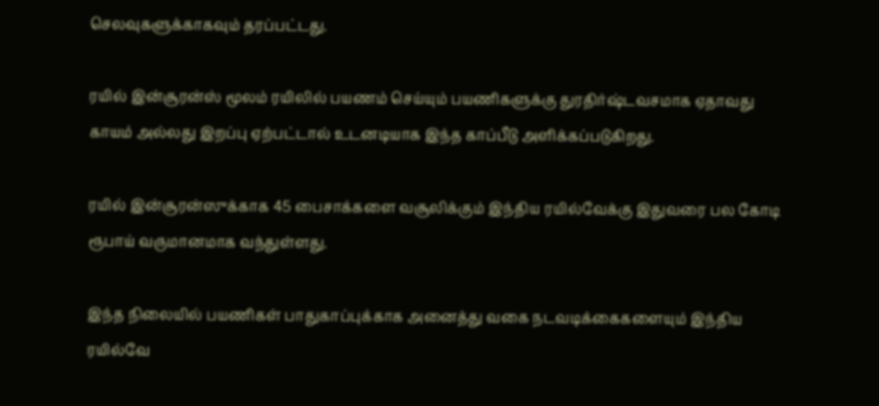செலவுகளுக்காகவும் தரப்பட்டது.

ரயில் இன்சூரன்ஸ் மூலம் ரயிலில் பயணம் செய்யும் பயணிகளுக்கு துரதிர்ஷ்டவசமாக ஏதாவது காயம் அல்லது இறப்பு ஏற்பட்டால் உடனடியாக இந்த காப்பீடு அளிக்கப்படுகிறது.

ரயில் இன்சூரன்ஸுக்காக 45 பைசாக்களை வசூலிக்கும் இந்திய ரயில்வேக்கு இதுவரை பல கோடி ரூபாய் வருமானமாக வந்துள்ளது.

இந்த நிலையில் பயணிகள் பாதுகாப்புக்காக அனைத்து வகை நடவடிக்கைகளையும் இந்திய ரயில்வே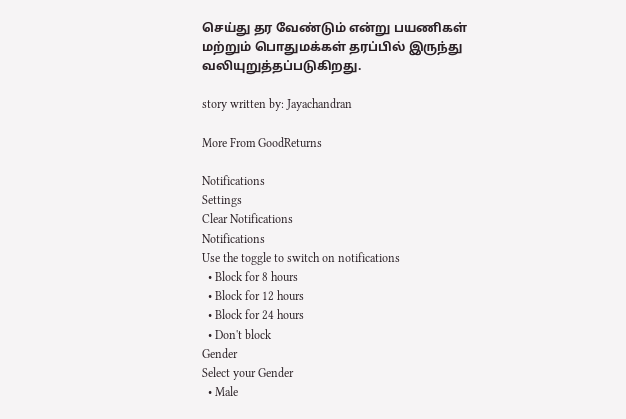செய்து தர வேண்டும் என்று பயணிகள் மற்றும் பொதுமக்கள் தரப்பில் இருந்து வலியுறுத்தப்படுகிறது.

story written by: Jayachandran

More From GoodReturns

Notifications
Settings
Clear Notifications
Notifications
Use the toggle to switch on notifications
  • Block for 8 hours
  • Block for 12 hours
  • Block for 24 hours
  • Don't block
Gender
Select your Gender
  • Male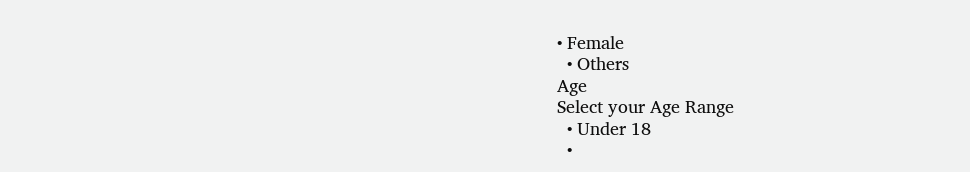• Female
  • Others
Age
Select your Age Range
  • Under 18
  •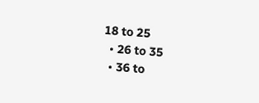18 to 25
  • 26 to 35
  • 36 to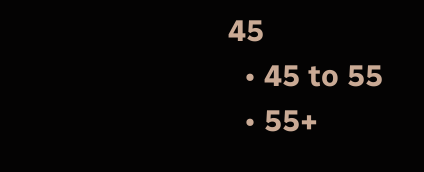45
  • 45 to 55
  • 55+